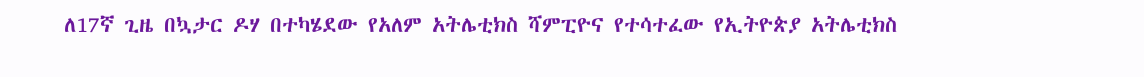ለ17ኛ ጊዜ በኳታር ዶሃ በተካሄደው የአለም አትሌቲክስ ሻምፒዮና የተሳተፈው የኢትዮጵያ አትሌቲክስ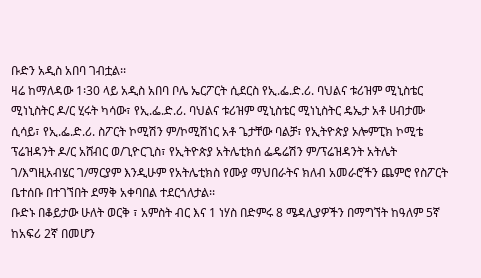ቡድን አዲስ አበባ ገብቷል፡፡
ዛሬ ከማለዳው 1፡30 ላይ አዲስ አበባ ቦሌ ኤርፖርት ሲደርስ የኢ.ፌ.ድ.ሪ. ባህልና ቱሪዝም ሚኒስቴር ሚነኒስትር ዶ/ር ሂሩት ካሳው፣ የኢ.ፌ.ድ.ሪ. ባህልና ቱሪዝም ሚኒስቴር ሚነኒስትር ዴኤታ አቶ ሀብታሙ ሲሳይ፣ የኢ.ፌ.ድ.ሪ. ስፖርት ኮሚሽን ም/ኮሚሽነር አቶ ጌታቸው ባልቻ፣ የኢትዮጵያ ኦሎምፒክ ኮሚቴ ፕሬዝዳንት ዶ/ር አሸብር ወ/ጊዮርጊስ፣ የኢትዮጵያ አትሌቲክሰ ፌዴሬሽን ም/ፕሬዝዳንት አትሌት ገ/እግዚአብሄር ገ/ማርያም እንዲሁም የአትሌቲክስ የሙያ ማህበራትና ክለብ አመራሮችን ጨምሮ የስፖርት ቤተሰቡ በተገኘበት ደማቅ አቀባበል ተደርጎለታል፡፡
ቡድኑ በቆይታው ሁለት ወርቅ ፣ አምስት ብር እና 1 ነሃስ በድምሩ 8 ሜዳሊያዎችን በማግኘት ከዓለም 5ኛ ከአፍሪ 2ኛ በመሆን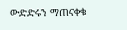ውድድሩን ማጠናቀቁ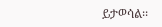ይታወሳል፡፡